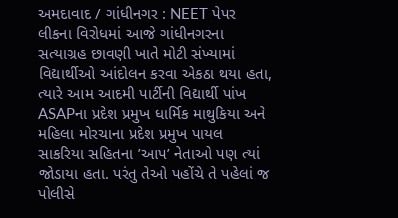અમદાવાદ / ગાંધીનગર : NEET પેપર લીકના વિરોધમાં આજે ગાંધીનગરના સત્યાગ્રહ છાવણી ખાતે મોટી સંખ્યામાં વિદ્યાર્થીઓ આંદોલન કરવા એકઠા થયા હતા, ત્યારે આમ આદમી પાર્ટીની વિદ્યાર્થી પાંખ ASAPના પ્રદેશ પ્રમુખ ધાર્મિક માથુકિયા અને મહિલા મોરચાના પ્રદેશ પ્રમુખ પાયલ સાકરિયા સહિતના ’આપ’ નેતાઓ પણ ત્યાં જોડાયા હતા. પરંતુ તેઓ પહોંચે તે પહેલાં જ પોલીસે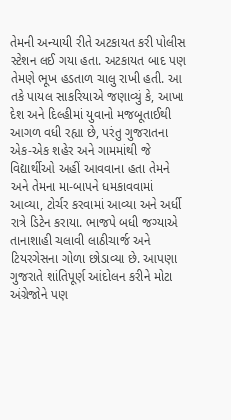તેમની અન્યાયી રીતે અટકાયત કરી પોલીસ સ્ટેશન લઈ ગયા હતા. અટકાયત બાદ પણ તેમણે ભૂખ હડતાળ ચાલુ રાખી હતી. આ તકે પાયલ સાકરિયાએ જણાવ્યું કે, આખા દેશ અને દિલ્હીમાં યુવાનો મજબૂતાઈથી આગળ વધી રહ્યા છે, પરંતુ ગુજરાતના એક-એક શહેર અને ગામમાંથી જે વિદ્યાર્થીઓ અહીં આવવાના હતા તેમને અને તેમના મા-બાપને ધમકાવવામાં આવ્યા, ટોર્ચર કરવામાં આવ્યા અને અર્ધી રાત્રે ડિટેન કરાયા. ભાજપે બધી જગ્યાએ તાનાશાહી ચલાવી લાઠીચાર્જ અને ટિયરગેસના ગોળા છોડાવ્યા છે. આપણા ગુજરાતે શાંતિપૂર્ણ આંદોલન કરીને મોટા અંગ્રેજોને પણ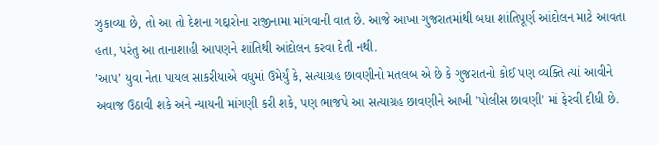ઝુકાવ્યા છે, તો આ તો દેશના ગદ્દારોના રાજીનામા માંગવાની વાત છે. આજે આખા ગુજરાતમાંથી બધા શાંતિપૂર્ણ આંદોલન માટે આવતા હતા, પરંતુ આ તાનાશાહી આપણને શાંતિથી આંદોલન કરવા દેતી નથી.
’આપ’ યુવા નેતા પાયલ સાકરીયાએ વધુમાં ઉમેર્યું કે, સત્યાગ્રહ છાવણીનો મતલબ એ છે કે ગુજરાતનો કોઈ પણ વ્યક્તિ ત્યાં આવીને અવાજ ઉઠાવી શકે અને ન્યાયની માંગણી કરી શકે, પણ ભાજપે આ સત્યાગ્રહ છાવણીને આખી 'પોલીસ છાવણી' માં ફેરવી દીધી છે.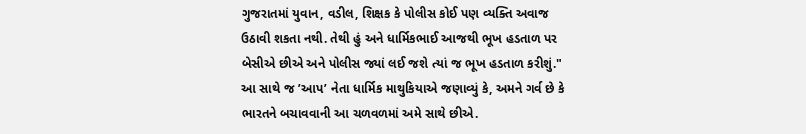ગુજરાતમાં યુવાન, વડીલ, શિક્ષક કે પોલીસ કોઈ પણ વ્યક્તિ અવાજ ઉઠાવી શકતા નથી. તેથી હું અને ધાર્મિકભાઈ આજથી ભૂખ હડતાળ પર બેસીએ છીએ અને પોલીસ જ્યાં લઈ જશે ત્યાં જ ભૂખ હડતાળ કરીશું." આ સાથે જ ’આપ’ નેતા ધાર્મિક માથુકિયાએ જણાવ્યું કે, અમને ગર્વ છે કે ભારતને બચાવવાની આ ચળવળમાં અમે સાથે છીએ.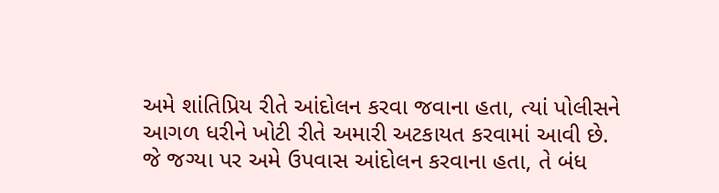અમે શાંતિપ્રિય રીતે આંદોલન કરવા જવાના હતા, ત્યાં પોલીસને આગળ ધરીને ખોટી રીતે અમારી અટકાયત કરવામાં આવી છે. જે જગ્યા પર અમે ઉપવાસ આંદોલન કરવાના હતા, તે બંધ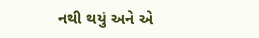નથી થયું અને એ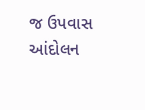જ ઉપવાસ આંદોલન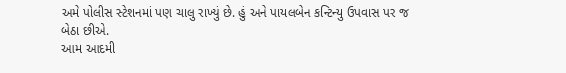અમે પોલીસ સ્ટેશનમાં પણ ચાલુ રાખ્યું છે. હું અને પાયલબેન કન્ટિન્યુ ઉપવાસ પર જ બેઠા છીએ.
આમ આદમી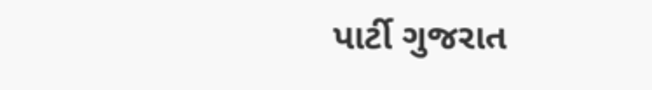પાર્ટી ગુજરાત